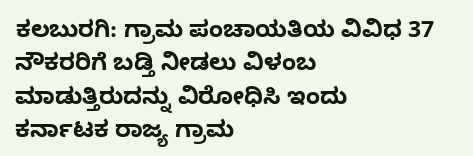ಕಲಬುರಗಿ: ಗ್ರಾಮ ಪಂಚಾಯತಿಯ ವಿವಿಧ 37 ನೌಕರರಿಗೆ ಬಡ್ತಿ ನೀಡಲು ವಿಳಂಬ ಮಾಡುತ್ತಿರುದನ್ನು ವಿರೋಧಿಸಿ ಇಂದು ಕರ್ನಾಟಕ ರಾಜ್ಯ ಗ್ರಾಮ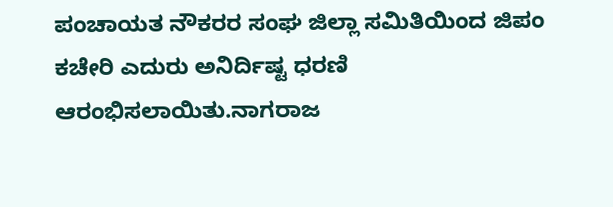ಪಂಚಾಯತ ನೌಕರರ ಸಂಘ ಜಿಲ್ಲಾ ಸಮಿತಿಯಿಂದ ಜಿಪಂ ಕಚೇರಿ ಎದುರು ಅನಿರ್ದಿಷ್ಟ ಧರಣಿ ಆರಂಭಿಸಲಾಯಿತು.ನಾಗರಾಜ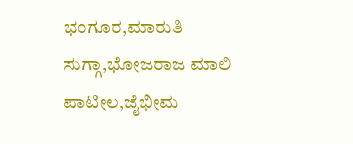ಭಂಗೂರ,ಮಾರುತಿ ಸುಗ್ಗಾ,ಭೋಜರಾಜ ಮಾಲಿ ಪಾಟೀಲ,ಜೈಭೀಮ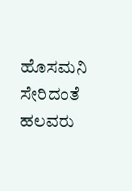ಹೊಸಮನಿ ಸೇರಿದಂತೆ ಹಲವರು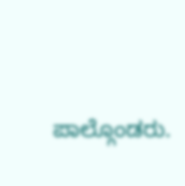ಪಾಲ್ಗೊಂಡರು.